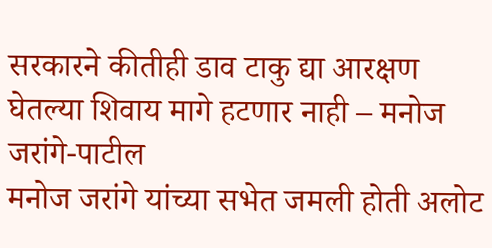सरकारने कीतीही डाव टाकु द्या आरक्षण घेतल्या शिवाय मागे हटणार नाही – मनोज जरांगे-पाटील
मनोज जरांगे यांच्या सभेत जमली होती अलोट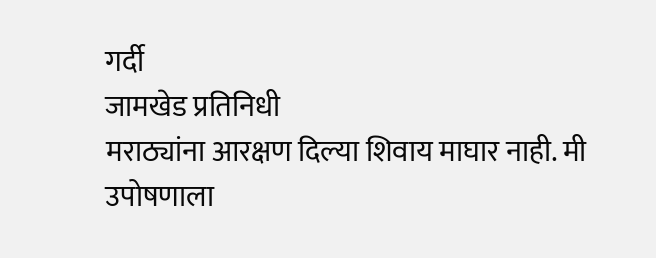गर्दी
जामखेड प्रतिनिधी
मराठ्यांना आरक्षण दिल्या शिवाय माघार नाही. मी उपोषणाला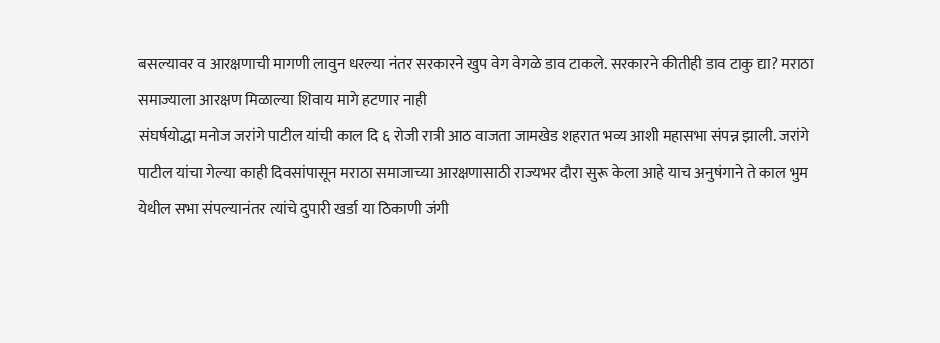बसल्यावर व आरक्षणाची मागणी लावुन धरल्या नंतर सरकारने खुप वेग वेगळे डाव टाकले. सरकारने कीतीही डाव टाकु द्या? मराठा समाज्याला आरक्षण मिळाल्या शिवाय मागे हटणार नाही
संघर्षयोद्धा मनोज जरांगे पाटील यांची काल दि ६ रोजी रात्री आठ वाजता जामखेड शहरात भव्य आशी महासभा संपन्न झाली. जरांगे पाटील यांचा गेल्या काही दिवसांपासून मराठा समाजाच्या आरक्षणासाठी राज्यभर दौरा सुरू केला आहे याच अनुषंगाने ते काल भुम येथील सभा संपल्यानंतर त्यांचे दुपारी खर्डा या ठिकाणी जंगी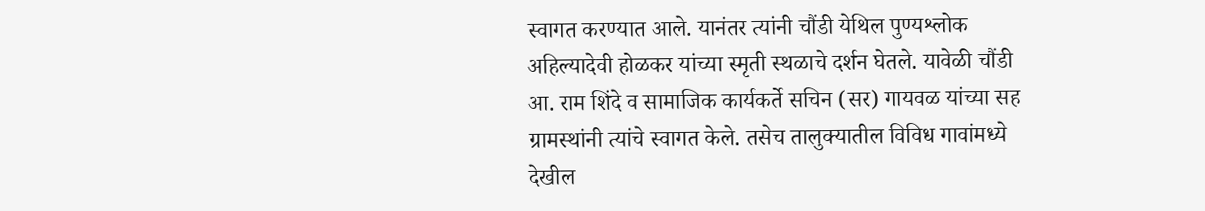स्वागत करण्यात आले. यानंतर त्यांनी चौंडी येथिल पुण्यश्लोक अहिल्यादेवी होळकर यांच्या स्मृती स्थळाचे दर्शन घेतले. यावेळी चौंडी आ. राम शिंदे व सामाजिक कार्यकर्ते सचिन (सर) गायवळ यांच्या सह ग्रामस्थांनी त्यांचे स्वागत केले. तसेच तालुक्यातील विविध गावांमध्ये देखील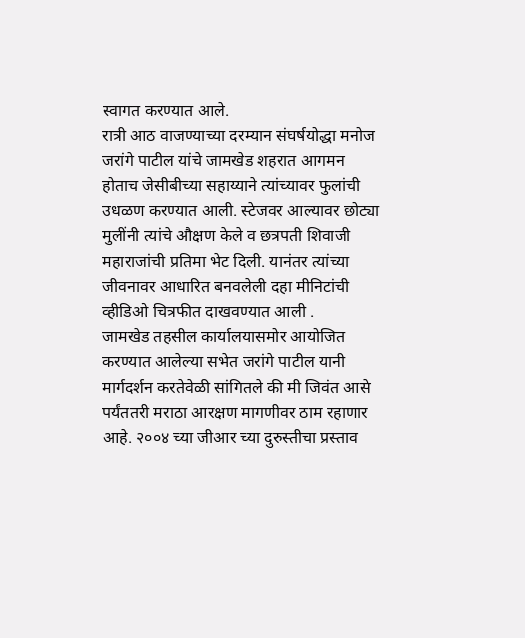स्वागत करण्यात आले.
रात्री आठ वाजण्याच्या दरम्यान संघर्षयोद्धा मनोज जरांगे पाटील यांचे जामखेड शहरात आगमन होताच जेसीबीच्या सहाय्याने त्यांच्यावर फुलांची उधळण करण्यात आली. स्टेजवर आल्यावर छोट्या मुलींनी त्यांचे औक्षण केले व छत्रपती शिवाजी महाराजांची प्रतिमा भेट दिली. यानंतर त्यांच्या जीवनावर आधारित बनवलेली दहा मीनिटांची व्हीडिओ चित्रफीत दाखवण्यात आली .
जामखेड तहसील कार्यालयासमोर आयोजित करण्यात आलेल्या सभेत जरांगे पाटील यानी मार्गदर्शन करतेवेळी सांगितले की मी जिवंत आसे पर्यंततरी मराठा आरक्षण मागणीवर ठाम रहाणार आहे. २००४ च्या जीआर च्या दुरुस्तीचा प्रस्ताव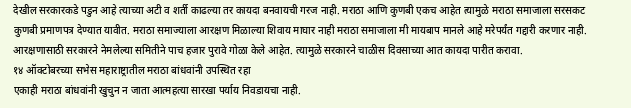देखील सरकारकडे पडुन आहे त्याच्या अटी व शर्ती काढल्या तर कायदा बनवायची गरज नाही. मराठा आणि कुणबी एकच आहेत त्यामुळे मराठा समाजाला सरसकट कुणबी प्रमाणपत्र देण्यात यावीत. मराठा समाज्याला आरक्षण मिळाल्या शिवाय माघार नाही मराठा समाजाला मी मायबाप मानले आहे मरेपर्यंत गद्दारी करणार नाही. आरक्षणासाठी सरकारने नेमलेल्या समितीने पाच हजार पुरावे गोळा केले आहेत. त्यामुळे सरकारने चाळीस दिवसाच्या आत कायदा पारीत करावा.
१४ ऑक्टोबरच्या सभेस महाराष्ट्रातील मराठा बांधवांनी उपस्थित रहा
एकाही मराठा बांधवांनी खुचुन न जाता आत्महत्या सारखा पर्याय निवडायचा नाही.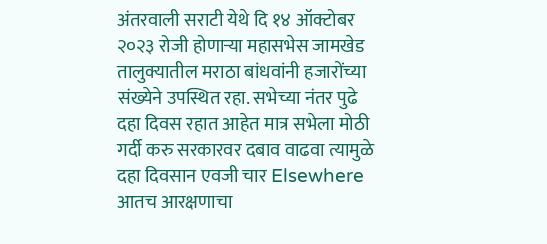अंतरवाली सराटी येथे दि १४ ऑक्टोबर २०२३ रोजी होणाऱ्या महासभेस जामखेड तालुक्यातील मराठा बांधवांनी हजारोंच्या संख्येने उपस्थित रहा. सभेच्या नंतर पुढे दहा दिवस रहात आहेत मात्र सभेला मोठी गर्दी करु सरकारवर दबाव वाढवा त्यामुळे दहा दिवसान एवजी चार Elsewhere आतच आरक्षणाचा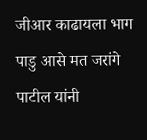जीआर काढायला भाग पाडु आसे मत जरांगे पाटील यांनी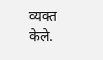व्यक्त केले.